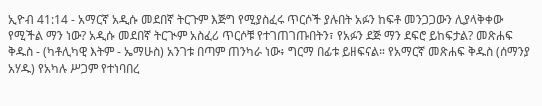ኢዮብ 41:14 - አማርኛ አዲሱ መደበኛ ትርጉም እጅግ የሚያስፈሩ ጥርሶች ያሉበት አፉን ከፍቶ መንጋጋውን ሊያላቅቀው የሚችል ማን ነው? አዲሱ መደበኛ ትርጒም አስፈሪ ጥርሶቹ የተገጠገጡበትን፣ የአፉን ደጅ ማን ደፍሮ ይከፍታል? መጽሐፍ ቅዱስ - (ካቶሊካዊ እትም - ኤማሁስ) አንገቱ በጣም ጠንካራ ነው፥ ግርማ በፊቱ ይዘፍናል። የአማርኛ መጽሐፍ ቅዱስ (ሰማንያ አሃዱ) የአካሉ ሥጋም የተነባበረ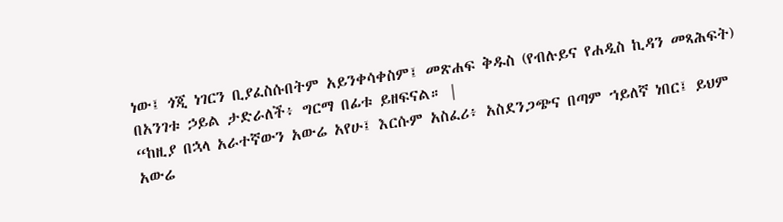ነው፤ ጎጂ ነገርን ቢያፈስሱበትም አይንቀሳቀስም፤ መጽሐፍ ቅዱስ (የብሉይና የሐዲስ ኪዳን መጻሕፍት) በአንገቱ ኃይል ታድራለች፥ ግርማ በፊቱ ይዘፍናል። |
“ከዚያ በኋላ አራተኛውን አውሬ አየሁ፤ እርሱም አስፈሪ፥ አስደንጋጭና በጣም ኀይለኛ ነበር፤ ይህም አውሬ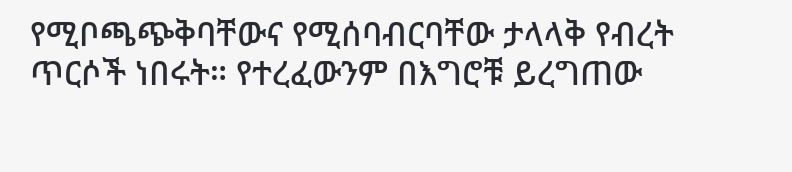የሚቦጫጭቅባቸውና የሚሰባብርባቸው ታላላቅ የብረት ጥርሶች ነበሩት። የተረፈውንም በእግሮቹ ይረግጠው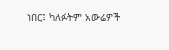ነበር፤ ካለፉትም አውሬዎች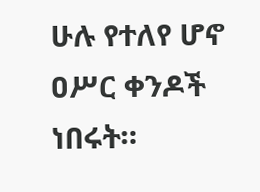ሁሉ የተለየ ሆኖ ዐሥር ቀንዶች ነበሩት።